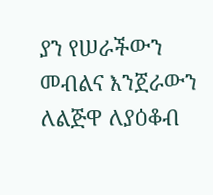ያን የሠራችውን መብልና እንጀራውን ለልጅዋ ለያዕቆብ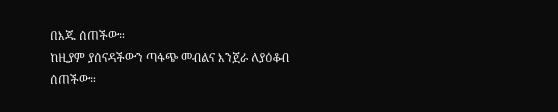በእጁ ሰጠችው።
ከዚያም ያሰናዳችውን ጣፋጭ መብልና እንጀራ ለያዕቆብ ሰጠችው።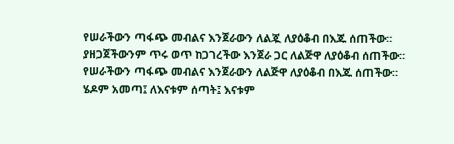የሠራችውን ጣፋጭ መብልና እንጀራውን ለልጇ ለያዕቆብ በእጁ ሰጠችው።
ያዘጋጀችውንም ጥሩ ወጥ ከጋገረችው እንጀራ ጋር ለልጅዋ ለያዕቆብ ሰጠችው።
የሠራችውን ጣፋጭ መብልና እንጀራውን ለልጅዋ ለያዕቆብ በእጁ ሰጠችው።
ሄዶም አመጣ፤ ለእናቱም ሰጣት፤ እናቱም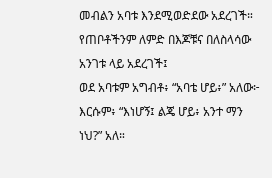መብልን አባቱ እንደሚወድደው አደረገች።
የጠቦቶችንም ለምድ በእጆቹና በለስላሳው አንገቱ ላይ አደረገች፤
ወደ አባቱም አግብቶ፥ “አባቴ ሆይ፥” አለው፦ እርሱም፥ “እነሆኝ፤ ልጄ ሆይ፥ አንተ ማን ነህ?” አለ።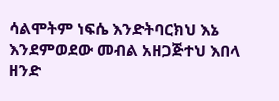ሳልሞትም ነፍሴ እንድትባርክህ እኔ እንደምወደው መብል አዘጋጅተህ እበላ ዘንድ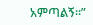አምጣልኝ።”